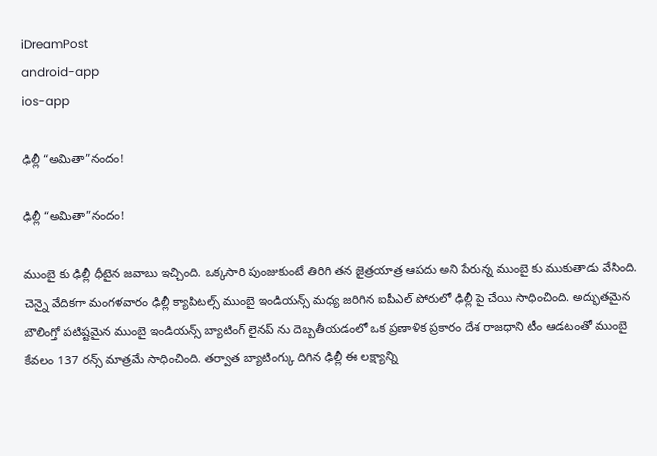iDreamPost
android-app
ios-app

ఢిల్లీ “అమితా”నందం!

ఢిల్లీ “అమితా”నందం!

ముంబై కు ఢిల్లీ ధీటైన జవాబు ఇచ్చింది. ఒక్కసారి పుంజుకుంటే తిరిగి తన జైత్రయాత్ర ఆపదు అని పేరున్న ముంబై కు ముకుతాడు వేసింది. చెన్నై వేదికగా మంగళవారం ఢిల్లీ క్యాపిటల్స్ ముంబై ఇండియన్స్ మధ్య జరిగిన ఐపీఎల్ పోరులో ఢిల్లీ పై చేయి సాధించింది. అద్భుతమైన బౌలింగ్తో పటిష్టమైన ముంబై ఇండియన్స్ బ్యాటింగ్ లైనప్ ను దెబ్బతీయడంలో ఒక ప్రణాళిక ప్రకారం దేశ రాజధాని టీం ఆడటంతో ముంబై కేవలం 137 రన్స్ మాత్రమే సాధించింది. తర్వాత బ్యాటింగ్కు దిగిన ఢిల్లీ ఈ లక్ష్యాన్ని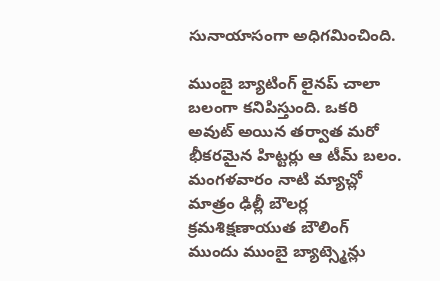సునాయాసంగా అధిగమించింది.

ముంబై బ్యాటింగ్ లైనప్ చాలా బలంగా కనిపిస్తుంది. ఒకరి అవుట్ అయిన తర్వాత మరో భీకరమైన హిట్టర్లు ఆ టీమ్ బలం. మంగళవారం నాటి మ్యాచ్లో మాత్రం ఢిల్లీ బౌలర్ల క్రమశిక్షణాయుత బౌలింగ్ ముందు ముంబై బ్యాట్స్మెన్లు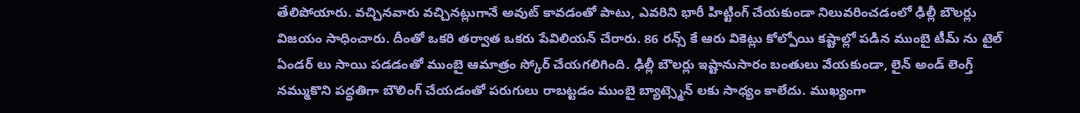తేలిపోయారు. వచ్చినవారు వచ్చినట్లుగానే అవుట్ కావడంతో పాటు, ఎవరిని భారీ హిట్టింగ్ చేయకుండా నిలువరించడంలో ఢిల్లీ బౌలర్లు విజయం సాధించారు. దీంతో ఒకరి తర్వాత ఒకరు పేవిలియన్ చేరారు. 86 రన్స్ కే ఆరు వికెట్లు కోల్పోయి కష్టాల్లో పడిన ముంబై టీమ్ ను టైల్ ఏండర్ లు సాయి పడడంతో ముంబై ఆమాత్రం స్కోర్ చేయగలిగింది. ఢిల్లీ బౌలర్లు ఇష్టానుసారం బంతులు వేయకుండా, లైన్ అండ్ లెంగ్త్ నమ్ముకొని పద్ధతిగా బౌలింగ్ చేయడంతో పరుగులు రాబట్టడం ముంబై బ్యాట్స్మెన్ లకు సాధ్యం కాలేదు. ముఖ్యంగా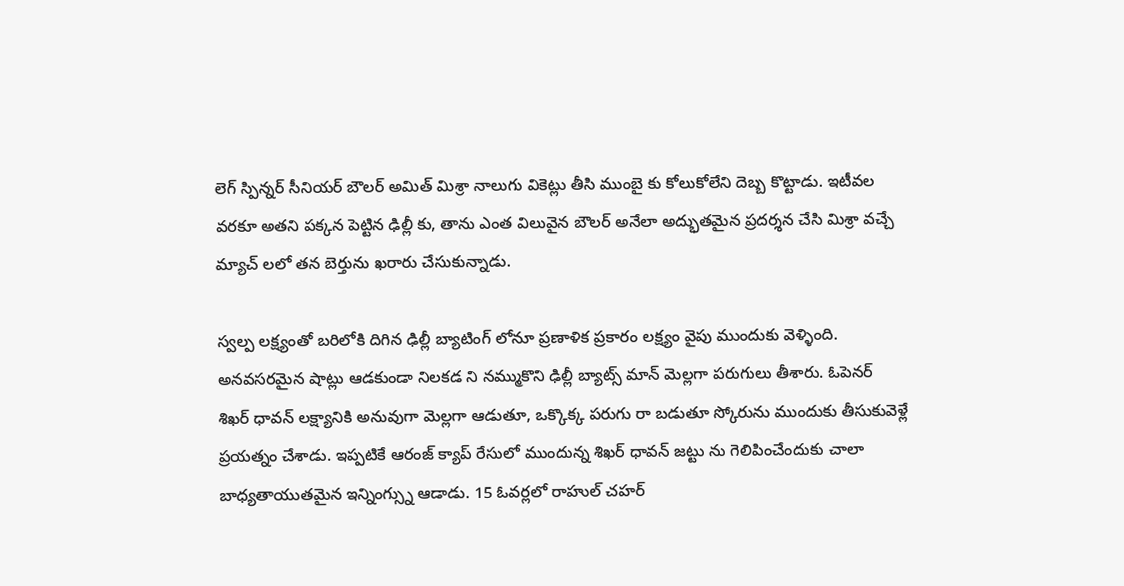లెగ్ స్పిన్నర్ సీనియర్ బౌలర్ అమిత్ మిశ్రా నాలుగు వికెట్లు తీసి ముంబై కు కోలుకోలేని దెబ్బ కొట్టాడు. ఇటీవల వరకూ అతని పక్కన పెట్టిన ఢిల్లీ కు, తాను ఎంత విలువైన బౌలర్ అనేలా అద్భుతమైన ప్రదర్శన చేసి మిశ్రా వచ్చే మ్యాచ్ లలో తన బెర్తును ఖరారు చేసుకున్నాడు.

స్వల్ప లక్ష్యంతో బరిలోకి దిగిన ఢిల్లీ బ్యాటింగ్ లోనూ ప్రణాళిక ప్రకారం లక్ష్యం వైపు ముందుకు వెళ్ళింది. అనవసరమైన షాట్లు ఆడకుండా నిలకడ ని నమ్ముకొని ఢిల్లీ బ్యాట్స్ మాన్ మెల్లగా పరుగులు తీశారు. ఓపెనర్ శిఖర్ ధావన్ లక్ష్యానికి అనువుగా మెల్లగా ఆడుతూ, ఒక్కొక్క పరుగు రా బడుతూ స్కోరును ముందుకు తీసుకువెళ్లే ప్రయత్నం చేశాడు. ఇప్పటికే ఆరంజ్ క్యాప్ రేసులో ముందున్న శిఖర్ ధావన్ జట్టు ను గెలిపించేందుకు చాలా బాధ్యతాయుతమైన ఇన్నింగ్స్ను ఆడాడు. 15 ఓవర్లలో రాహుల్ చహర్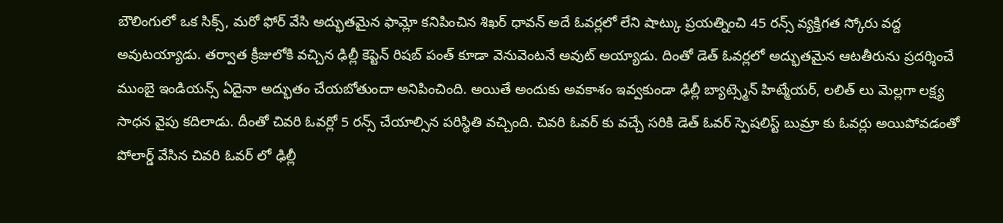బౌలింగులో ఒక సిక్స్, మరో ఫోర్ వేసి అద్భుతమైన ఫామ్లో కనిపించిన శిఖర్ ధావన్ అదే ఓవర్లలో లేని షాట్కు ప్రయత్నించి 45 రన్స్ వ్యక్తిగత స్కోరు వద్ద అవుటయ్యాడు. తర్వాత క్రీజులోకి వచ్చిన ఢిల్లీ కెప్టెన్ రిషబ్ పంత్ కూడా వెనువెంటనే అవుట్ అయ్యాడు. దింతో డెత్ ఓవర్లలో అద్భుతమైన ఆటతీరును ప్రదర్శించే ముంబై ఇండియన్స్ ఏదైనా అద్భుతం చేయబోతుందా అనిపించింది. అయితే అందుకు అవకాశం ఇవ్వకుండా ఢిల్లీ బ్యాట్స్మెన్ హిట్మేయర్, లలిత్ లు మెల్లగా లక్ష్య సాధన వైపు కదిలాడు. దీంతో చివరి ఓవర్లో 5 రన్స్ చేయాల్సిన పరిస్థితి వచ్చింది. చివరి ఓవర్ కు వచ్చే సరికి డెత్ ఓవర్ స్పెషలిస్ట్ బుమ్రా కు ఓవర్లు అయిపోవడంతో పోలార్డ్ వేసిన చివరి ఓవర్ లో ఢిల్లీ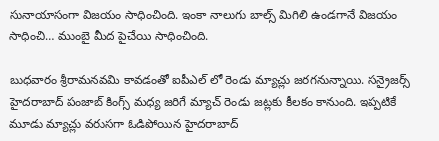సునాయాసంగా విజయం సాధించింది. ఇంకా నాలుగు బాల్స్ మిగిలి ఉండగానే విజయం సాధించి… ముంబై మీద పైచేయి సాధించింది.

బుధవారం శ్రీరామనవమి కావడంతో ఐపీఎల్ లో రెండు మ్యాచ్లు జరగనున్నాయి. సన్రైజర్స్ హైదరాబాద్ పంజాబ్ కింగ్స్ మధ్య జరిగే మ్యాచ్ రెండు జట్లకు కీలకం కానుంది. ఇప్పటికే మూడు మ్యాచ్లు వరుసగా ఓడిపోయిన హైదరాబాద్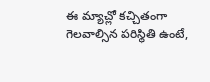ఈ మ్యాచ్లో కచ్చితంగా గెలవాల్సిన పరిస్థితి ఉంటే,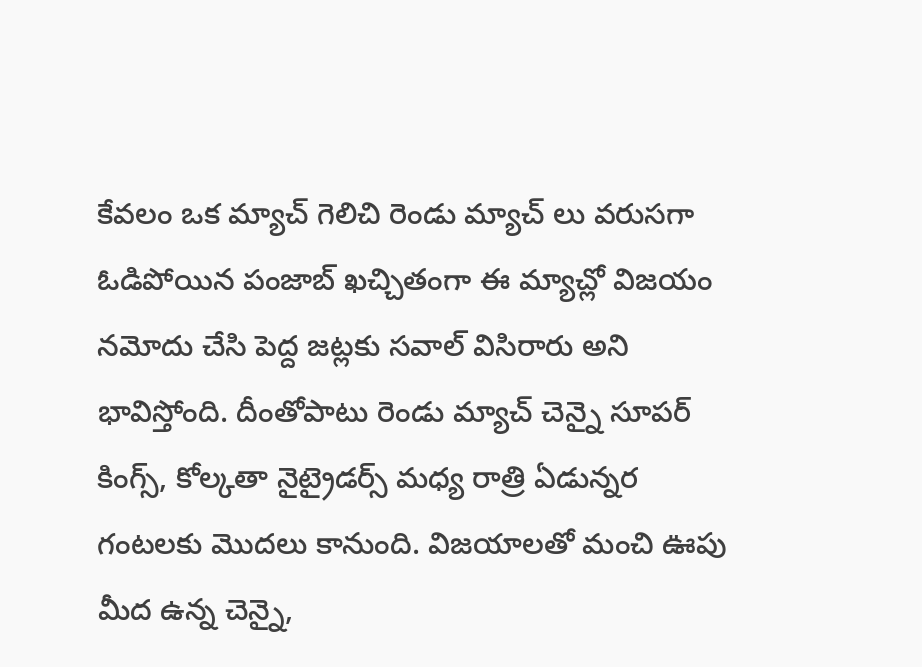కేవలం ఒక మ్యాచ్ గెలిచి రెండు మ్యాచ్ లు వరుసగా ఓడిపోయిన పంజాబ్ ఖచ్చితంగా ఈ మ్యాచ్లో విజయం నమోదు చేసి పెద్ద జట్లకు సవాల్ విసిరారు అని భావిస్తోంది. దీంతోపాటు రెండు మ్యాచ్ చెన్నై సూపర్ కింగ్స్, కోల్కతా నైట్రైడర్స్ మధ్య రాత్రి ఏడున్నర గంటలకు మొదలు కానుంది. విజయాలతో మంచి ఊపు మీద ఉన్న చెన్నై,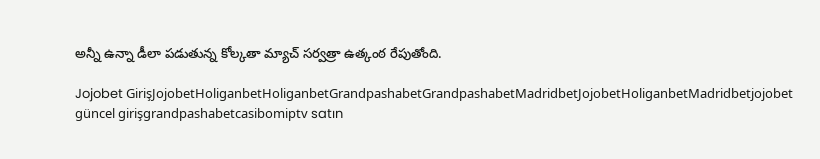అన్నీ ఉన్నా డీలా పడుతున్న కోల్కతా మ్యాచ్ సర్వత్రా ఉత్కంఠ రేపుతోంది.

Jojobet GirişJojobetHoliganbetHoliganbetGrandpashabetGrandpashabetMadridbetJojobetHoliganbetMadridbetjojobet güncel girişgrandpashabetcasibomiptv satın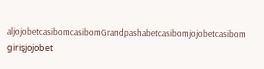aljojobetcasibomcasibomGrandpashabetcasibomjojobetcasibom girişjojobet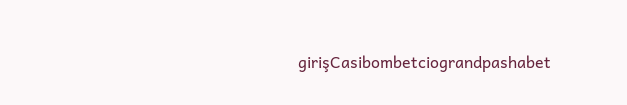girişCasibombetciograndpashabet